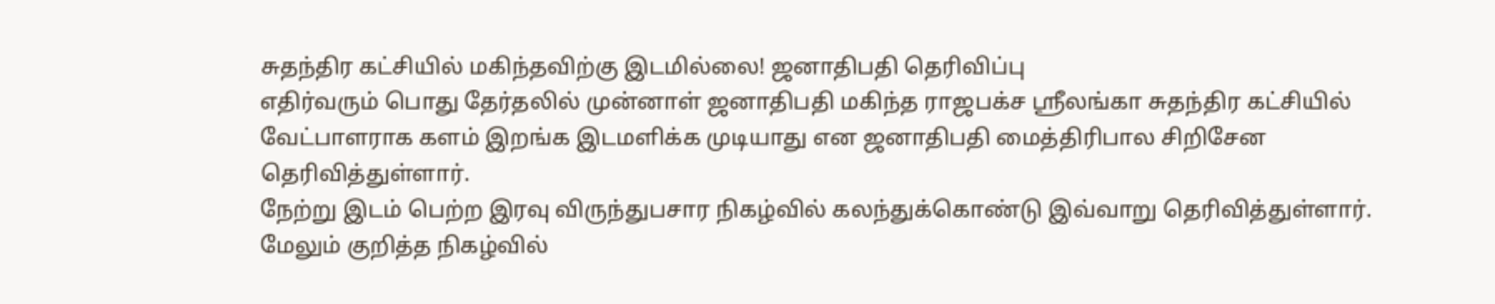சுதந்திர கட்சியில் மகிந்தவிற்கு இடமில்லை! ஜனாதிபதி தெரிவிப்பு
எதிர்வரும் பொது தேர்தலில் முன்னாள் ஜனாதிபதி மகிந்த ராஜபக்ச ஸ்ரீலங்கா சுதந்திர கட்சியில் வேட்பாளராக களம் இறங்க இடமளிக்க முடியாது என ஜனாதிபதி மைத்திரிபால சிறிசேன தெரிவித்துள்ளார்.
நேற்று இடம் பெற்ற இரவு விருந்துபசார நிகழ்வில் கலந்துக்கொண்டு இவ்வாறு தெரிவித்துள்ளார். மேலும் குறித்த நிகழ்வில்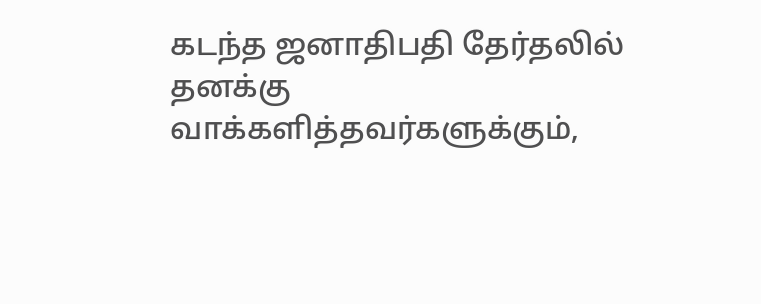கடந்த ஜனாதிபதி தேர்தலில் தனக்கு வாக்களித்தவர்களுக்கும்,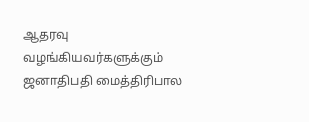ஆதரவு வழங்கியவர்களுக்கும் ஜனாதிபதி மைத்திரிபால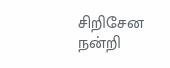சிறிசேன நன்றி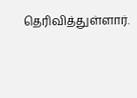தெரிவித்துள்ளார்.